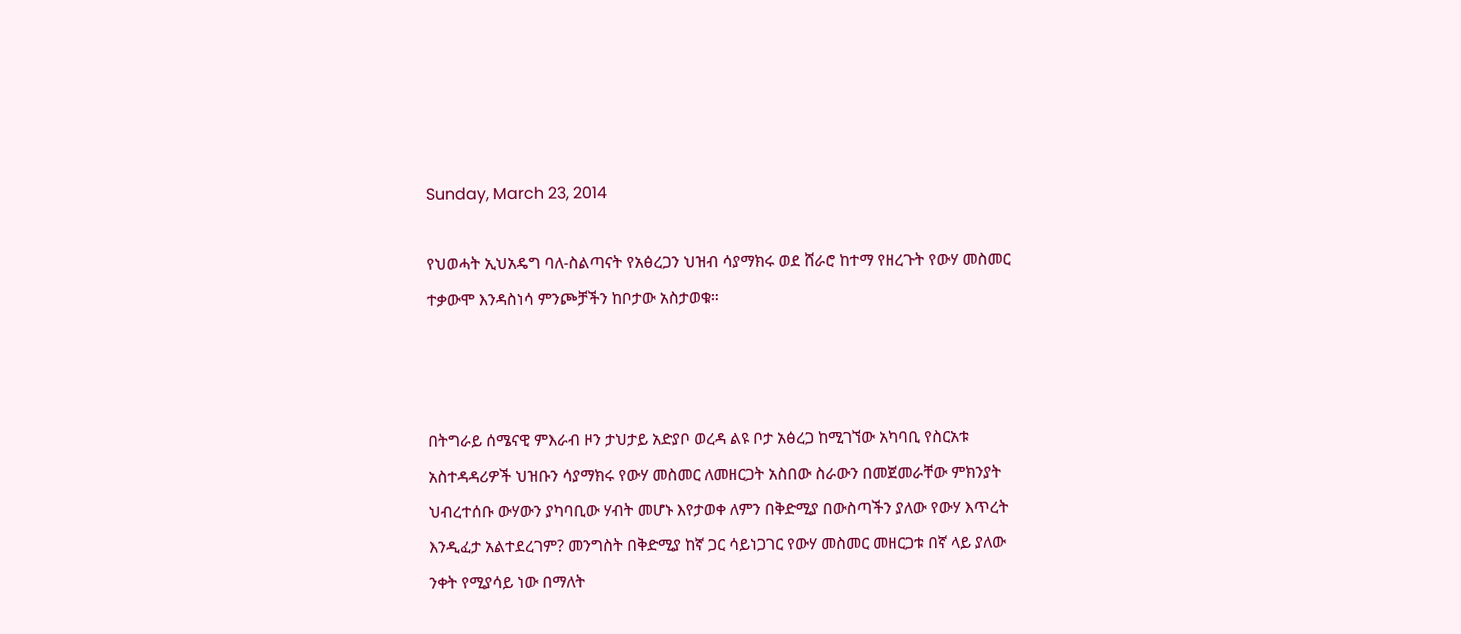Sunday, March 23, 2014

የህወሓት ኢህአዴግ ባለ-ስልጣናት የአፅረጋን ህዝብ ሳያማክሩ ወደ ሸራሮ ከተማ የዘረጉት የውሃ መስመር ተቃውሞ እንዳስነሳ ምንጮቻችን ከቦታው አስታወቁ።



በትግራይ ሰሜናዊ ምእራብ ዞን ታህታይ አድያቦ ወረዳ ልዩ ቦታ አፅረጋ ከሚገኘው አካባቢ የስርአቱ አስተዳዳሪዎች ህዝቡን ሳያማክሩ የውሃ መስመር ለመዘርጋት አስበው ስራውን በመጀመራቸው ምክንያት ህብረተሰቡ ውሃውን ያካባቢው ሃብት መሆኑ እየታወቀ ለምን በቅድሚያ በውስጣችን ያለው የውሃ እጥረት እንዲፈታ አልተደረገም? መንግስት በቅድሚያ ከኛ ጋር ሳይነጋገር የውሃ መስመር መዘርጋቱ በኛ ላይ ያለው ንቀት የሚያሳይ ነው በማለት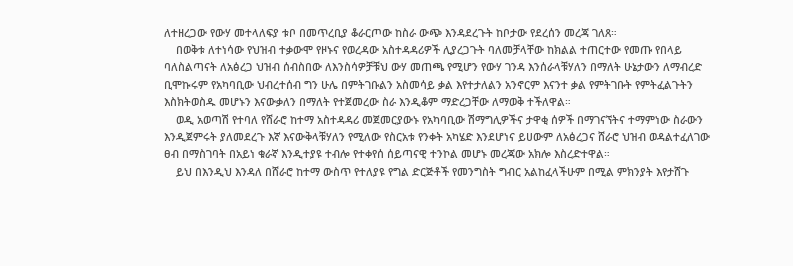ለተዘረጋው የውሃ መተላለፍያ ቱቦ በመጥረቢያ ቆራርጦው ከስራ ውጭ እንዳደረጉት ከቦታው የደረሰን መረጃ ገለጸ።
    በወቅቱ ለተነሳው የህዝብ ተቃውሞ የዞኑና የወረዳው አስተዳዳሪዎች ሊያረጋጉት ባለመቻላቸው ከክልል ተጠርተው የመጡ የበላይ ባለስልጣናት ለአፅረጋ ህዝብ ሰብስበው ለእንስሳዎቻቹህ ውሃ መጠጫ የሚሆን የውሃ ገንዳ እንሰራላቹሃለን በማለት ሁኔታውን ለማብረድ ቢሞኩሩም የአካባቢው ህብረተሰብ ግን ሁሌ በምትገቡልን አስመሳይ ቃል እየተታለልን አንኖርም እናንተ ቃል የምትገቡት የምትፈልጉትን እስክትወስዱ መሆኑን እናውቃለን በማለት የተጀመረው ስራ እንዲቆም ማድረጋቸው ለማወቅ ተችለዋል።
    ወዲ አወጣሽ የተባለ የሸራሮ ከተማ አስተዳዳሪ መጀመርያውኑ የአካባቢው ሽማግሊዎችና ታዋቂ ሰዎች በማገናኘትና ተማምነው ስራውን እንዲጀምሩት ያለመደረጉ እኛ እናውቅላቹሃለን የሚለው የስርአቱ የንቀት አካሄድ እንደሆነና ይሀውም ለአፅረጋና ሸራሮ ህዝብ ወዳልተፈለገው ፀብ በማስገባት በአይነ ቁራኛ እንዲተያዩ ተብሎ የተቀየሰ ሰይጣናዊ ተንኮል መሆኑ መረጃው አክሎ እስረድተዋል።
    ይህ በእንዲህ እንዳለ በሸራሮ ከተማ ውስጥ የተለያዩ የግል ድርጅቶች የመንግስት ግብር አልከፈላችሁም በሚል ምክንያት እየታሸጉ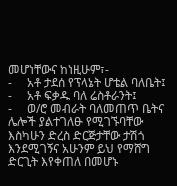መሆነቸውና ከነዚሁም፣-
-     አቶ ታደሰ የፕላኔት ሆቴል ባለቤት፤
-     አቶ ፍቃዱ ባለ ሬስቶራንት፤
-     ወ/ሮ መብራት ባለመጠጥ ቤትና ሌሎች ያልተገለፁ የሚገኙባቸው እስካሁን ድረስ ድርጅታቸው ታሽጎ እንደሚገኝና አሁንም ይህ የማሸግ ድርጊት እየቀጠለ በመሆኑ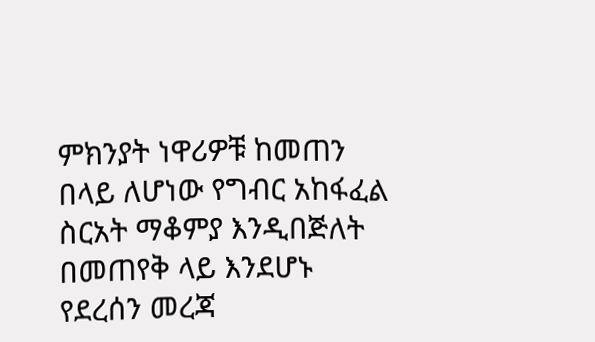ምክንያት ነዋሪዎቹ ከመጠን በላይ ለሆነው የግብር አከፋፈል ስርአት ማቆምያ እንዲበጅለት በመጠየቅ ላይ እንደሆኑ የደረሰን መረጃ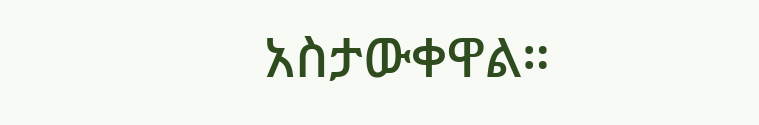አስታውቀዋል።